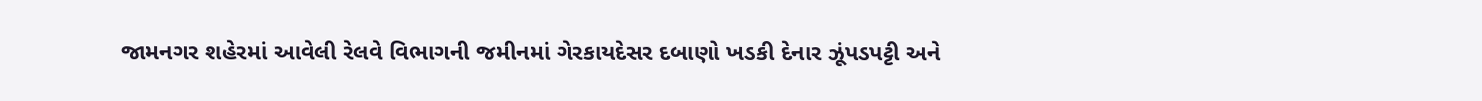જામનગર શહેરમાં આવેલી રેલવે વિભાગની જમીનમાં ગેરકાયદેસર દબાણો ખડકી દેનાર ઝૂંપડપટ્ટી અને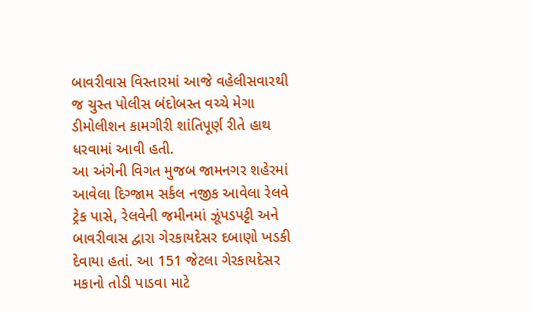બાવરીવાસ વિસ્તારમાં આજે વહેલીસવારથી જ ચુસ્ત પોલીસ બંદોબસ્ત વચ્ચે મેગા ડીમોલીશન કામગીરી શાંતિપૂર્ણ રીતે હાથ ધરવામાં આવી હતી.
આ અંગેની વિગત મુજબ જામનગર શહેરમાં આવેલા દિગ્જામ સર્કલ નજીક આવેલા રેલવે ટ્રેક પાસે, રેલવેની જમીનમાં ઝૂંપડપટ્ટી અને બાવરીવાસ દ્વારા ગેરકાયદેસર દબાણો ખડકી દેવાયા હતાં. આ 151 જેટલા ગેરકાયદેસર મકાનો તોડી પાડવા માટે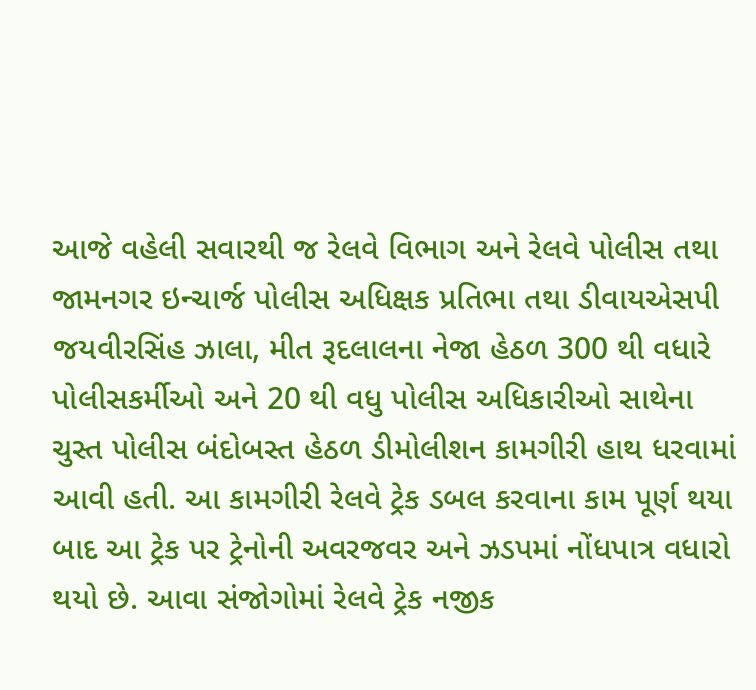આજે વહેલી સવારથી જ રેલવે વિભાગ અને રેલવે પોલીસ તથા જામનગર ઇન્ચાર્જ પોલીસ અધિક્ષક પ્રતિભા તથા ડીવાયએસપી જયવીરસિંહ ઝાલા, મીત રૂદલાલના નેજા હેઠળ 300 થી વધારે પોલીસકર્મીઓ અને 20 થી વધુ પોલીસ અધિકારીઓ સાથેના ચુસ્ત પોલીસ બંદોબસ્ત હેઠળ ડીમોલીશન કામગીરી હાથ ધરવામાં આવી હતી. આ કામગીરી રેલવે ટ્રેક ડબલ કરવાના કામ પૂર્ણ થયા બાદ આ ટ્રેક પર ટ્રેનોની અવરજવર અને ઝડપમાં નોંધપાત્ર વધારો થયો છે. આવા સંજોગોમાં રેલવે ટ્રેક નજીક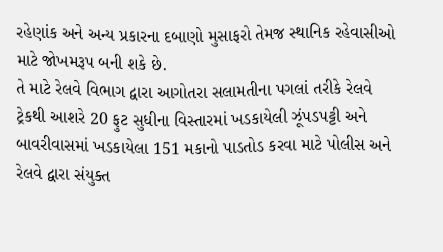રહેણાંક અને અન્ય પ્રકારના દબાણો મુસાફરો તેમજ સ્થાનિક રહેવાસીઓ માટે જોખમરૂપ બની શકે છે.
તે માટે રેલવે વિભાગ દ્વારા આગોતરા સલામતીના પગલાં તરીકે રેલવે ટ્રેકથી આશરે 20 ફુટ સુધીના વિસ્તારમાં ખડકાયેલી ઝૂંપડપટ્ટી અને બાવરીવાસમાં ખડકાયેલા 151 મકાનો પાડતોડ કરવા માટે પોલીસ અને રેલવે દ્વારા સંયુક્ત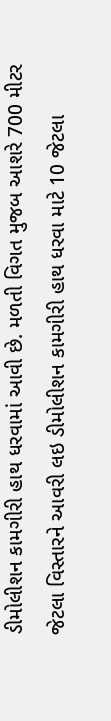ડીમોલીશન કામગીરી હાથ ધરવામાં આવી છે. મળતી વિગત મુજબ આશરે 700 મીટર જેટલા વિસ્તારને આવરી લઇ ડીમોલીશન કામગીરી હાથ ધરવા માટે 10 જેટલા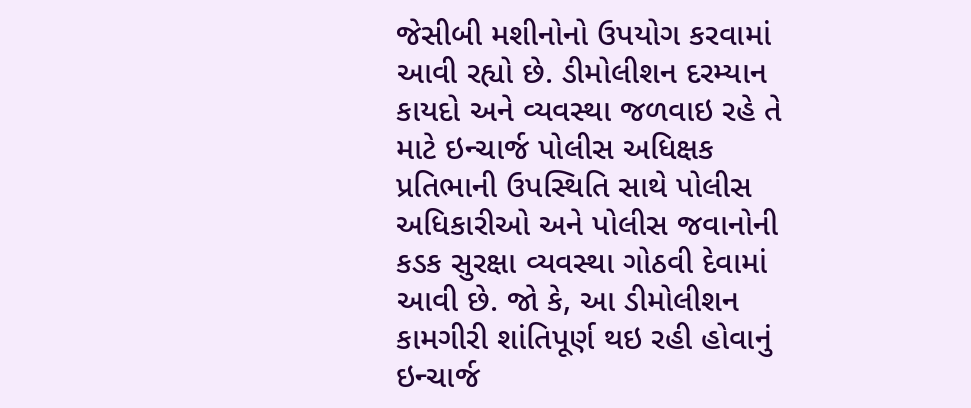જેસીબી મશીનોનો ઉપયોગ કરવામાં આવી રહ્યો છે. ડીમોલીશન દરમ્યાન કાયદો અને વ્યવસ્થા જળવાઇ રહે તે માટે ઇન્ચાર્જ પોલીસ અધિક્ષક પ્રતિભાની ઉપસ્થિતિ સાથે પોલીસ અધિકારીઓ અને પોલીસ જવાનોની કડક સુરક્ષા વ્યવસ્થા ગોઠવી દેવામાં આવી છે. જો કે, આ ડીમોલીશન કામગીરી શાંતિપૂર્ણ થઇ રહી હોવાનું ઇન્ચાર્જ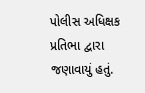પોલીસ અધિક્ષક પ્રતિભા દ્વારા જણાવાયું હતું.